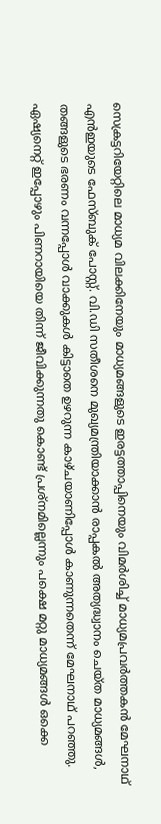സെക്രട്ടറിയേറ്റിലെ മാധ്യമ വിലക്കിനേയും മാധ്യമങ്ങളുടെ ഇരട്ടത്താപ്പിനെയും വിമർശിച്ച് മാധ്യമപ്രവർത്തകൻ മേഘനാഥ് എൻഇയുടെ ഫേസ്ബുക് പോസ്റ്റ്. വി.ഡി സതീശനെ മുഖ്യമന്ത്രിയാക്കാൻ രാപ്പകൽ അത്യദ്ധ്വാനം ചെയ്ത മാധ്യമങ്ങൾ, തങ്ങളുടെ ഭരണം വന്നപ്പോൾ വാക്കുകൾ കിട്ടാതെ ഉഴറുന്ന കാഴ്ചയാണിപ്പോൾ കാണുന്നതെന്ന് മേഘനാഥ് പറഞ്ഞു. ഏഷ്യനെറ്റ് ഇപ്പോഴും പിണറായിയെ തിന്ന് ജീവിക്കുന്നതു കൊണ്ട് പ്രശ്നമില്ലെന്നും പക്ഷെ മറ്റു മാധ്യമങ്ങൾ ഒക്കെ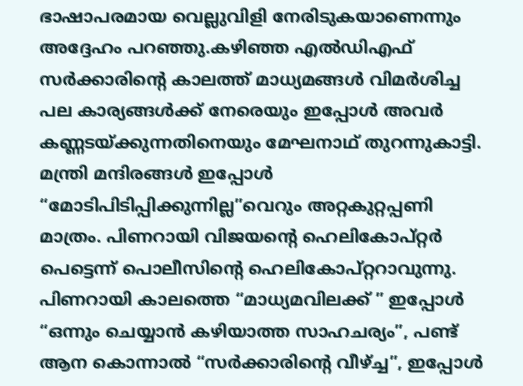ഭാഷാപരമായ വെല്ലുവിളി നേരിടുകയാണെന്നും അദ്ദേഹം പറഞ്ഞു.കഴിഞ്ഞ എൽഡിഎഫ് സർക്കാരിന്റെ കാലത്ത് മാധ്യമങ്ങൾ വിമർശിച്ച പല കാര്യങ്ങൾക്ക് നേരെയും ഇപ്പോൾ അവർ കണ്ണടയ്ക്കുന്നതിനെയും മേഘനാഥ് തുറന്നുകാട്ടി. മന്ത്രി മന്ദിരങ്ങൾ ഇപ്പോൾ “മോടിപിടിപ്പിക്കുന്നില്ല”വെറും അറ്റകുറ്റപ്പണി മാത്രം. പിണറായി വിജയൻ്റെ ഹെലികോപ്റ്റർ പെട്ടെന്ന് പൊലീസിൻ്റെ ഹെലികോപ്റ്ററാവുന്നു. പിണറായി കാലത്തെ “മാധ്യമവിലക്ക് ” ഇപ്പോൾ “ഒന്നും ചെയ്യാൻ കഴിയാത്ത സാഹചര്യം”, പണ്ട് ആന കൊന്നാൽ “സർക്കാരിൻ്റെ വീഴ്ച്ച”, ഇപ്പോൾ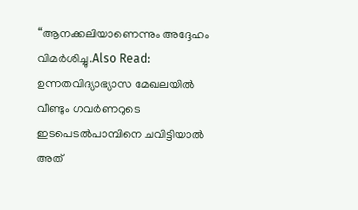“ആനക്കലിയാണെന്നും അദ്ദേഹം വിമർശിച്ചു.Also Read: ഉന്നതവിദ്യാഭ്യാസ മേഖലയിൽ വീണ്ടും ഗവർണറുടെ ഇടപെടൽപാമ്പിനെ ചവിട്ടിയാൽ അത്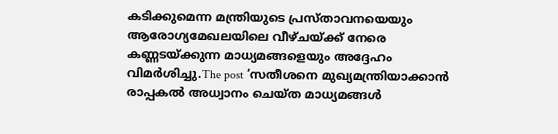കടിക്കുമെന്ന മന്ത്രിയുടെ പ്രസ്താവനയെയും ആരോഗ്യമേഖലയിലെ വീഴ്ചയ്ക്ക് നേരെ കണ്ണടയ്ക്കുന്ന മാധ്യമങ്ങളെയും അദ്ദേഹം വിമർശിച്ചു.The post ‘സതീശനെ മുഖ്യമന്ത്രിയാക്കാൻ രാപ്പകൽ അധ്വാനം ചെയ്ത മാധ്യമങ്ങൾ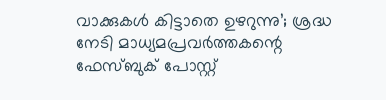വാക്കുകൾ കിട്ടാതെ ഉഴറുന്നു’; ശ്രദ്ധ നേടി മാധ്യമപ്രവർത്തകന്റെ ഫേസ്ബുക് പോസ്റ്റ്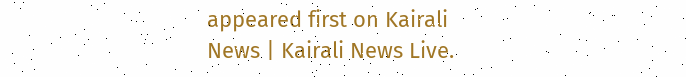appeared first on Kairali News | Kairali News Live.